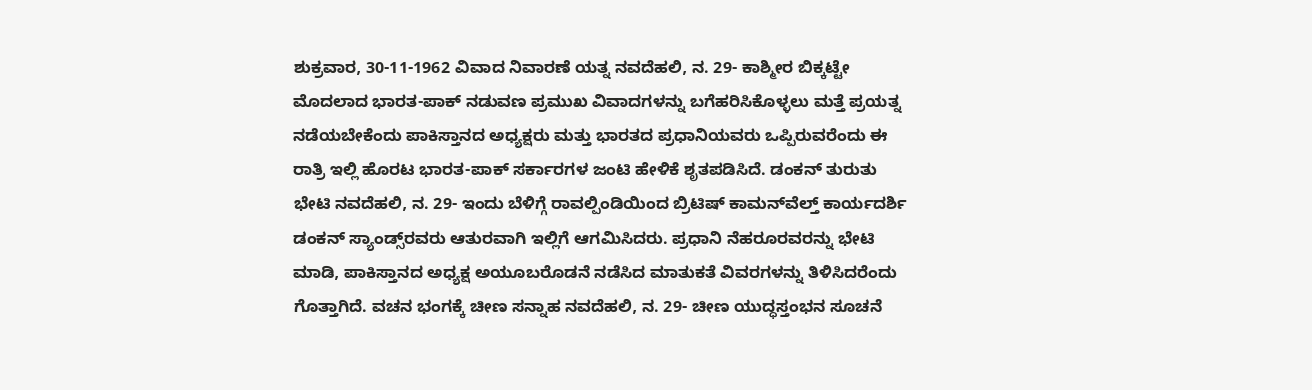ಶುಕ್ರವಾರ, 30-11-1962 ವಿವಾದ ನಿವಾರಣೆ ಯತ್ನ ನವದೆಹಲಿ, ನ. 29- ಕಾಶ್ಮೀರ ಬಿಕ್ಕಟ್ಟೇ ಮೊದಲಾದ ಭಾರತ-ಪಾಕ್ ನಡುವಣ ಪ್ರಮುಖ ವಿವಾದಗಳನ್ನು ಬಗೆಹರಿಸಿಕೊಳ್ಳಲು ಮತ್ತೆ ಪ್ರಯತ್ನ ನಡೆಯಬೇಕೆಂದು ಪಾಕಿಸ್ತಾನದ ಅಧ್ಯಕ್ಷರು ಮತ್ತು ಭಾರತದ ಪ್ರಧಾನಿಯವರು ಒಪ್ಪಿರುವರೆಂದು ಈ ರಾತ್ರಿ ಇಲ್ಲಿ ಹೊರಟ ಭಾರತ-ಪಾಕ್ ಸರ್ಕಾರಗಳ ಜಂಟಿ ಹೇಳಿಕೆ ಶೃತಪಡಿಸಿದೆ. ಡಂಕನ್ ತುರುತು ಭೇಟಿ ನವದೆಹಲಿ, ನ. 29- ಇಂದು ಬೆಳಿಗ್ಗೆ ರಾವಲ್ಪಿಂಡಿಯಿಂದ ಬ್ರಿಟಿಷ್ ಕಾಮನ್‌ವೆಲ್ತ್ ಕಾರ್ಯದರ್ಶಿ ಡಂಕನ್ ಸ್ಯಾಂಡ್ಸ್‌ರವರು ಆತುರವಾಗಿ ಇಲ್ಲಿಗೆ ಆಗಮಿಸಿದರು. ಪ್ರಧಾನಿ ನೆಹರೂರವರನ್ನು ಭೇಟಿ ಮಾಡಿ, ಪಾಕಿಸ್ತಾನದ ಅಧ್ಯಕ್ಷ ಅಯೂಬರೊಡನೆ ನಡೆಸಿದ ಮಾತುಕತೆ ವಿವರಗಳನ್ನು ತಿಳಿಸಿದರೆಂದು ಗೊತ್ತಾಗಿದೆ. ವಚನ ಭಂಗಕ್ಕೆ ಚೀಣ ಸನ್ನಾಹ ನವದೆಹಲಿ, ನ. 29- ಚೀಣ ಯುದ್ಧಸ್ತಂಭನ ಸೂಚನೆ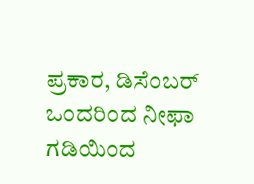ಪ್ರಕಾರ, ಡಿಸೆಂಬರ್ ಒಂದರಿಂದ ನೀಫಾ ಗಡಿಯಿಂದ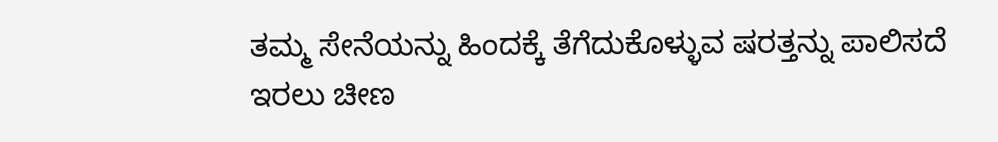ತಮ್ಮ ಸೇನೆಯನ್ನು ಹಿಂದಕ್ಕೆ ತೆಗೆದುಕೊಳ್ಳುವ ಷರತ್ತನ್ನು ಪಾಲಿಸದೆ ಇರಲು ಚೀಣ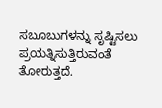ಸಬೂಬುಗಳನ್ನು ಸೃಷ್ಟಿಸಲು ಪ್ರಯತ್ನಿಸುತ್ತಿರುವಂತೆ ತೋರುತ್ತದೆ.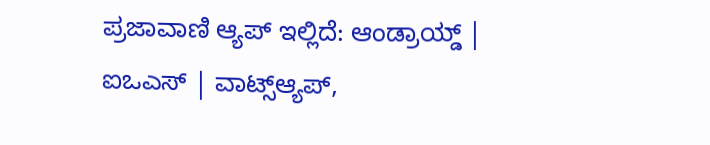ಪ್ರಜಾವಾಣಿ ಆ್ಯಪ್ ಇಲ್ಲಿದೆ: ಆಂಡ್ರಾಯ್ಡ್ | ಐಒಎಸ್ | ವಾಟ್ಸ್ಆ್ಯಪ್,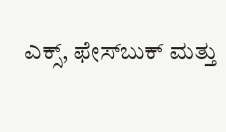ಎಕ್ಸ್, ಫೇಸ್‌ಬುಕ್ ಮತ್ತು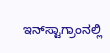ಇನ್‌ಸ್ಟಾಗ್ರಾಂನಲ್ಲಿ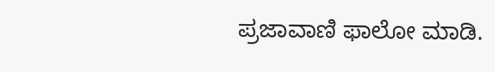ಪ್ರಜಾವಾಣಿ ಫಾಲೋ ಮಾಡಿ.